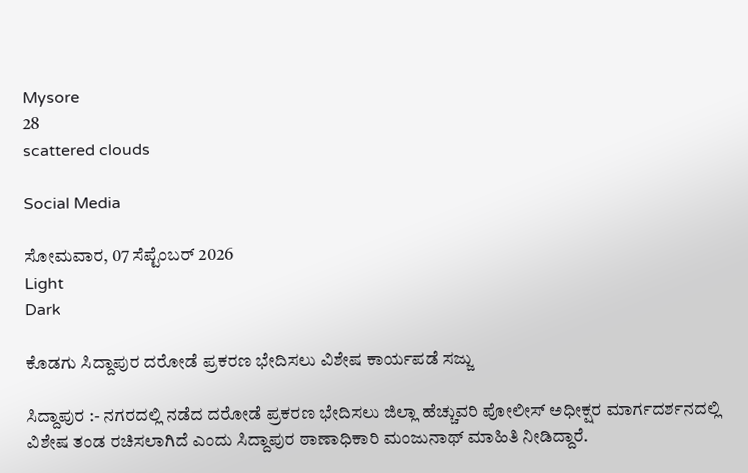Mysore
28
scattered clouds

Social Media

ಸೋಮವಾರ, 07 ಸೆಪ್ಟೆಂಬರ್ 2026
Light
Dark

ಕೊಡಗು‌ ಸಿದ್ದಾಪುರ ದರೋಡೆ ಪ್ರಕರಣ ಭೇದಿಸಲು ವಿಶೇಷ ಕಾರ್ಯಪಡೆ ಸಜ್ಜು

ಸಿದ್ದಾಪುರ :- ನಗರದಲ್ಲಿ ನಡೆದ ದರೋಡೆ ಪ್ರಕರಣ ಭೇದಿಸಲು ಜಿಲ್ಲಾ ಹೆಚ್ಚುವರಿ ಪೋಲೀಸ್ ಅಧೀಕ್ಷರ ಮಾರ್ಗದರ್ಶನದಲ್ಲಿ ವಿಶೇಷ ತಂಡ ರಚಿಸಲಾಗಿದೆ ಎಂದು ಸಿದ್ದಾಪುರ ಠಾಣಾಧಿಕಾರಿ ಮಂಜುನಾಥ್ ಮಾಹಿತಿ ನೀಡಿದ್ದಾರೆ.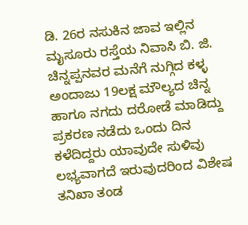ಡಿ. 26ರ ನಸುಕಿನ ಜಾವ ಇಲ್ಲಿನ ಮೖಸೂರು ರಸ್ತೆಯ ನಿವಾಸಿ ಬಿ. ಜಿ. ಚಿನ್ನಪ್ಪನವರ ಮನೆಗೆ ನುಗ್ಗಿದ ಕಳ್ಳ ಅಂದಾಜು 19ಲಕ್ಷ ಮೌಲ್ಯದ ಚಿನ್ನ ಹಾಗೂ ನಗದು ದರೋಡೆ ಮಾಡಿದ್ದು ಪ್ರಕರಣ ನಡೆದು ಒಂದು ದಿನ ಕಳೆದಿದ್ದರು ಯಾವುದೇ ಸುಳಿವು ಲಭ್ಯವಾಗದೆ ಇರುವುದರಿಂದ ವಿಶೇಷ ತನಿಖಾ ತಂಡ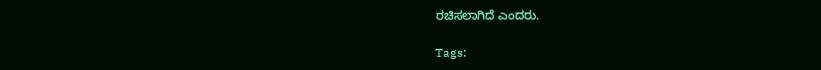ರಚಿಸಲಾಗಿದೆ ಎಂದರು.

Tags: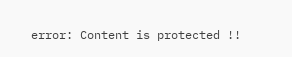error: Content is protected !!